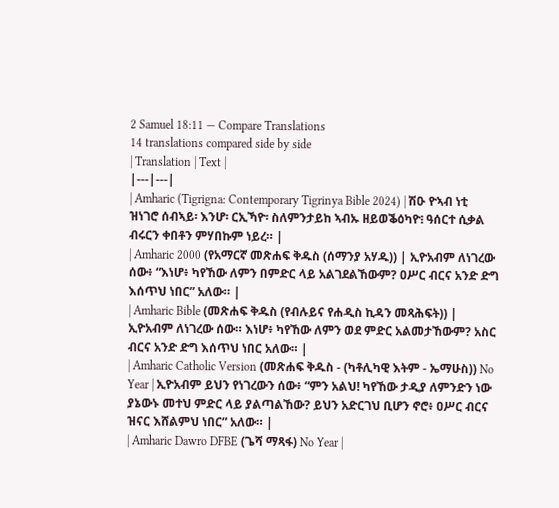2 Samuel 18:11 — Compare Translations
14 translations compared side by side
| Translation | Text |
|---|---|
| Amharic (Tigrigna: Contemporary Tigrinya Bible 2024) | ሽዑ ዮኣብ ነቲ ዝነገሮ ሰብኣይ፡ እንሆ፡ ርኢኻዮ፡ ስለምንታይከ ኣብኡ ዘይወቕዕካዮ፧ ዓሰርተ ሲቃል ብሩርን ቀበቶን ምሃበኩም ነይረ። |
| Amharic 2000 (የአማርኛ መጽሐፍ ቅዱስ (ሰማንያ አሃዱ)) | ኢዮአብም ለነገረው ሰው፥ “እነሆ፥ ካየኸው ለምን በምድር ላይ አልገደልኸውም? ዐሥር ብርና አንድ ድግ እሰጥህ ነበር” አለው። |
| Amharic Bible (መጽሐፍ ቅዱስ (የብሉይና የሐዲስ ኪዳን መጻሕፍት)) | ኢዮአብም ለነገረው ሰው። እነሆ፥ ካየኸው ለምን ወደ ምድር አልመታኸውም? አስር ብርና አንድ ድግ እሰጥህ ነበር አለው። |
| Amharic Catholic Version (መጽሐፍ ቅዱስ - (ካቶሊካዊ እትም - ኤማሁስ)) No Year | ኢዮአብም ይህን የነገረውን ሰው፥ “ምን አልህ! ካየኸው ታዲያ ለምንድን ነው ያኔውኑ መተህ ምድር ላይ ያልጣልኸው? ይህን አድርገህ ቢሆን ኖሮ፥ ዐሥር ብርና ዝናር እሸልምህ ነበር” አለው። |
| Amharic Dawro DFBE (ጌሻ ማጻፋ) No Year |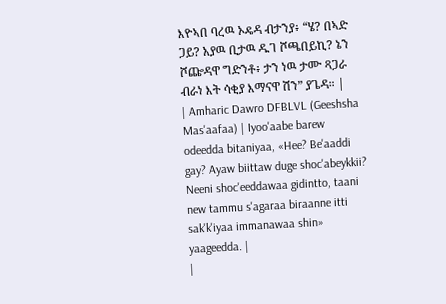እዮኣበ ባረዉ ኦዴዳ ብታንያ፥ “ሄ? በኣድ ጋይ? አያዉ ቢታዉ ዱገ ሾጫበይኪ? ኔን ሾጬዳዋ ግድንቶ፥ ታን ነዉ ታሙ ጻጋራ ብራነ እት ሳቂያ እማናዋ ሽን” ያጌዳ። |
| Amharic Dawro DFBLVL (Geeshsha Mas'aafaa) | Iyoo'aabe barew odeedda bitaniyaa, «Hee? Be'aaddi gay? Ayaw biittaw duge shoc'abeykkii? Neeni shoc'eeddawaa gidintto, taani new tammu s'agaraa biraanne itti sak'k'iyaa immanawaa shin» yaageedda. |
|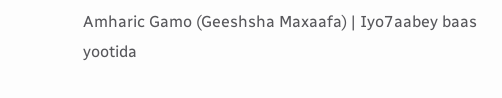Amharic Gamo (Geeshsha Maxaafa) | Iyo7aabey baas yootida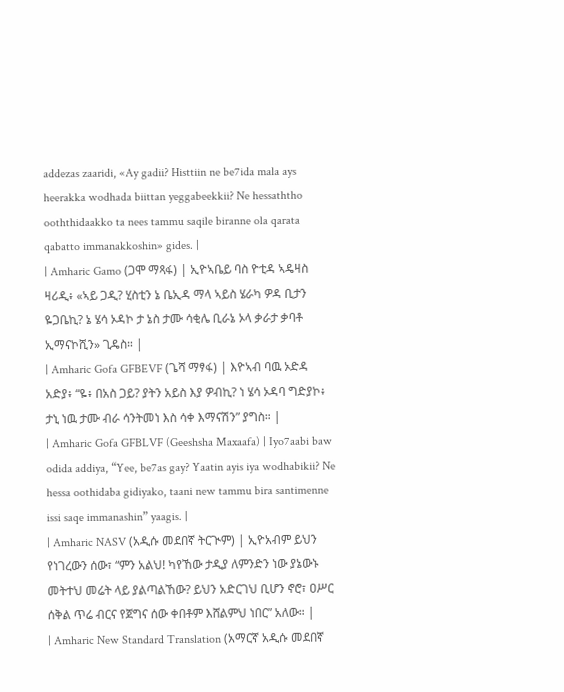addezas zaaridi, «Ay gadii? Histtiin ne be7ida mala ays heerakka wodhada biittan yeggabeekkii? Ne hessaththo ooththidaakko ta nees tammu saqile biranne ola qarata qabatto immanakkoshin» gides. |
| Amharic Gamo (ጋሞ ማጻፋ) | ኢዮኣቤይ ባስ ዮቲዳ ኣዴዛስ ዛሪዲ፥ «ኣይ ጋዲ? ሂስቲን ኔ ቤኢዳ ማላ ኣይስ ሄራካ ዎዳ ቢታን ዬጋቤኪ? ኔ ሄሳ ኦዳኮ ታ ኔስ ታሙ ሳቂሌ ቢራኔ ኦላ ቃራታ ቃባቶ ኢማናኮሺን» ጊዴስ። |
| Amharic Gofa GFBEVF (ጌሻ ማፃፋ) | እዮኣብ ባዉ ኦድዳ አድያ፥ “ዬ፥ በአስ ጋይ? ያትን አይስ እያ ዎብኪ? ነ ሄሳ ኦዳባ ግድያኮ፥ ታኒ ነዉ ታሙ ብራ ሳንትመነ እስ ሳቀ እማናሽን” ያግስ። |
| Amharic Gofa GFBLVF (Geeshsha Maxaafa) | Iyo7aabi baw odida addiya, “Yee, be7as gay? Yaatin ayis iya wodhabikii? Ne hessa oothidaba gidiyako, taani new tammu bira santimenne issi saqe immanashin” yaagis. |
| Amharic NASV (አዲሱ መደበኛ ትርጒም) | ኢዮአብም ይህን የነገረውን ሰው፣ “ምን አልህ! ካየኸው ታዲያ ለምንድን ነው ያኔውኑ መትተህ መሬት ላይ ያልጣልኸው? ይህን አድርገህ ቢሆን ኖሮ፣ ዐሥር ሰቅል ጥሬ ብርና የጀግና ሰው ቀበቶም እሸልምህ ነበር” አለው። |
| Amharic New Standard Translation (አማርኛ አዲሱ መደበኛ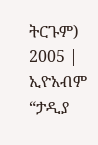ትርጉም) 2005 | ኢዮአብም “ታዲያ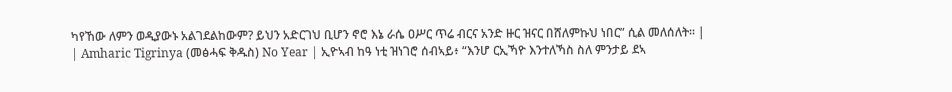ካየኸው ለምን ወዲያውኑ አልገደልከውም? ይህን አድርገህ ቢሆን ኖሮ እኔ ራሴ ዐሥር ጥሬ ብርና አንድ ዙር ዝናር በሸለምኩህ ነበር” ሲል መለሰለት። |
| Amharic Tigrinya (መፅሓፍ ቅዱስ) No Year | ኢዮኣብ ከዓ ነቲ ዝነገሮ ሰብኣይ፥ “እንሆ ርኢኻዮ እንተለኻስ ስለ ምንታይ ደኣ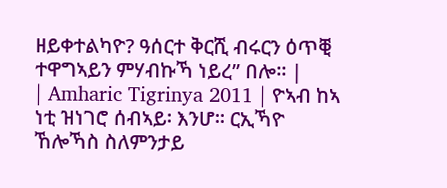ዘይቀተልካዮ? ዓሰርተ ቅርሺ ብሩርን ዕጥቒ ተዋግኣይን ምሃብኩኻ ነይረ” በሎ። |
| Amharic Tigrinya 2011 | ዮኣብ ከኣ ነቲ ዝነገሮ ሰብኣይ፡ እንሆ፡፡ ርኢኻዮ ኸሎኻስ ስለምንታይ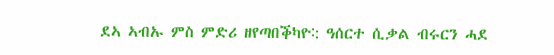ደኣ ኣብኡ ምስ ምድሪ ዘየጣበቕካዮ∶: ዓሰርተ ሲቃል ብሩርን ሓደ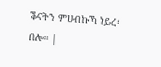ቕናትን ምሀብኩኻ ነይረ፡ በሎ። |